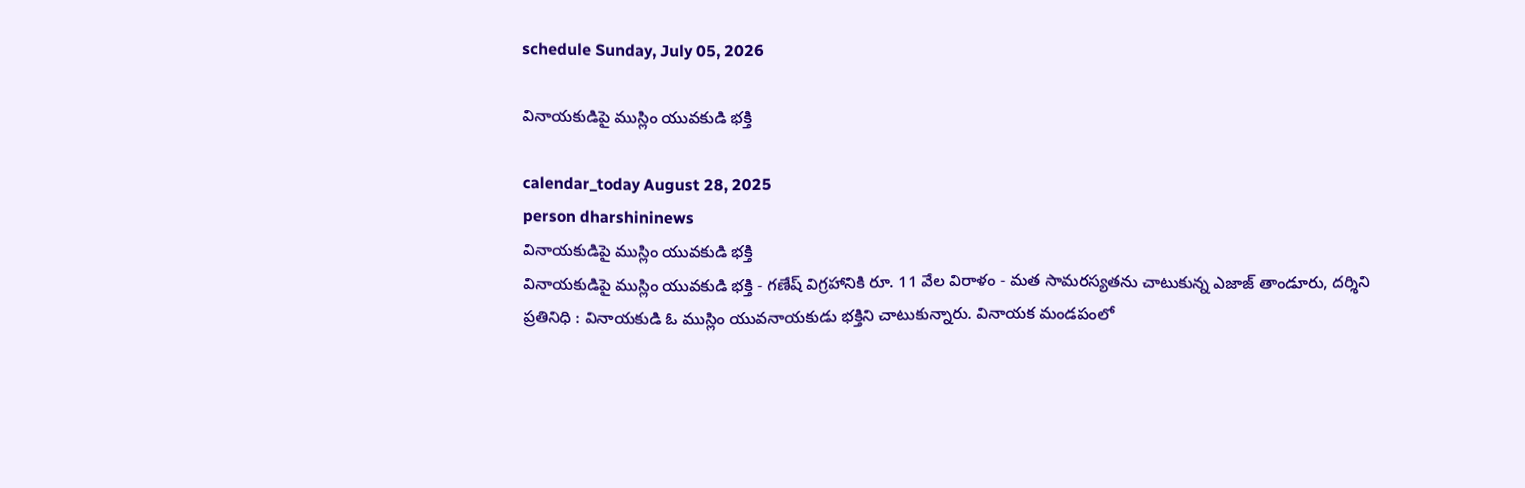schedule Sunday, July 05, 2026

వినాయకుడిపై ముస్లిం యువకుడి భక్తి

calendar_today August 28, 2025
person dharshininews
వినాయకుడిపై ముస్లిం యువకుడి భక్తి
వినాయకుడిపై ముస్లిం యువకుడి భక్తి - గణేష్ విగ్రహానికి రూ. 11 వేల విరాళం - మత సామరస్యతను చాటుకున్న ఎజాజ్ తాండూరు, దర్శిని ప్రతినిధి : వినాయకుడి ఓ ముస్లిం యువనాయకుడు భక్తిని చాటుకున్నారు. వినాయక మండపంలో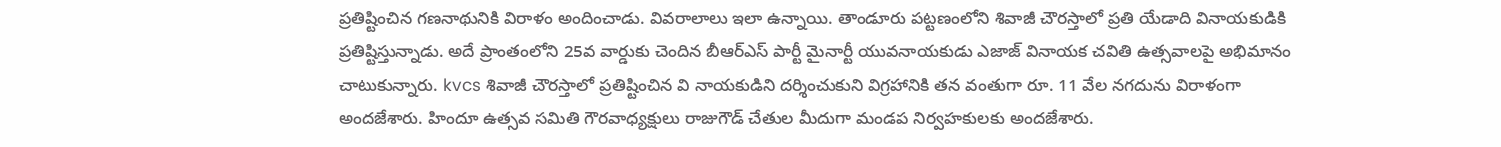ప్రతిష్టించిన గణనాథునికి విరాళం అందించాడు. వివరాలాలు ఇలా ఉన్నాయి. తాండూరు పట్టణంలోని శివాజీ చౌరస్తాలో ప్రతి యేడాది వినాయకుడికి ప్రతిష్టిస్తున్నాడు. అదే ప్రాంతంలోని 25వ వార్డుకు చెందిన బీఆర్ఎస్ పార్టీ మైనార్టీ యువనాయకుడు ఎజాజ్ వినాయక చవితి ఉత్సవాలపై అభిమానం చాటుకున్నారు. kvcs శివాజీ చౌరస్తాలో ప్రతిష్టించిన వి నాయకుడిని దర్శించుకుని విగ్రహానికి తన వంతుగా రూ. 11 వేల నగదును విరాళంగా అందజేశారు. హిందూ ఉత్సవ సమితి గౌరవాధ్యక్షులు రాజుగౌడ్ చేతుల మీదుగా మండప నిర్వహకులకు అందజేశారు.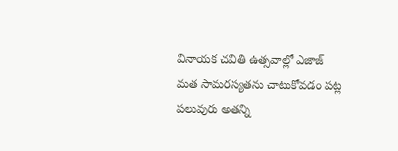వినాయక చవితి ఉత్సవాల్లో ఎజాజ్ మత సామరస్యతను చాటుకోవడం పట్ల పలువురు అతన్ని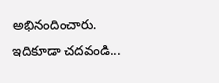అభినందించారు. ఇదికూడా చదవండి...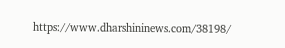https://www.dharshininews.com/38198/